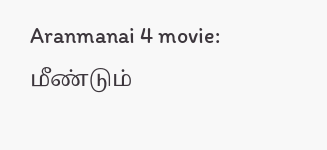Aranmanai 4 movie: மீண்டும்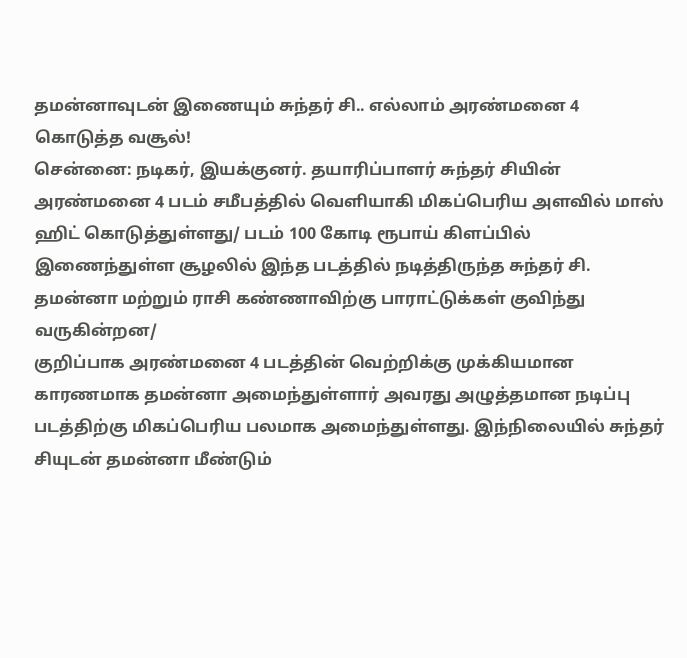தமன்னாவுடன் இணையும் சுந்தர் சி.. எல்லாம் அரண்மனை 4 கொடுத்த வசூல்!
சென்னை: நடிகர், இயக்குனர். தயாரிப்பாளர் சுந்தர் சியின் அரண்மனை 4 படம் சமீபத்தில் வெளியாகி மிகப்பெரிய அளவில் மாஸ் ஹிட் கொடுத்துள்ளது/ படம் 100 கோடி ரூபாய் கிளப்பில் இணைந்துள்ள சூழலில் இந்த படத்தில் நடித்திருந்த சுந்தர் சி. தமன்னா மற்றும் ராசி கண்ணாவிற்கு பாராட்டுக்கள் குவிந்து வருகின்றன/
குறிப்பாக அரண்மனை 4 படத்தின் வெற்றிக்கு முக்கியமான காரணமாக தமன்னா அமைந்துள்ளார் அவரது அழுத்தமான நடிப்பு படத்திற்கு மிகப்பெரிய பலமாக அமைந்துள்ளது. இந்நிலையில் சுந்தர் சியுடன் தமன்னா மீண்டும்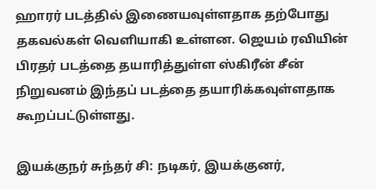ஹாரர் படத்தில் இணையவுள்ளதாக தற்போது தகவல்கள் வெளியாகி உள்ளன. ஜெயம் ரவியின் பிரதர் படத்தை தயாரித்துள்ள ஸ்கிரீன் சீன் நிறுவனம் இந்தப் படத்தை தயாரிக்கவுள்ளதாக கூறப்பட்டுள்ளது.

இயக்குநர் சுந்தர் சி: நடிகர், இயக்குனர்,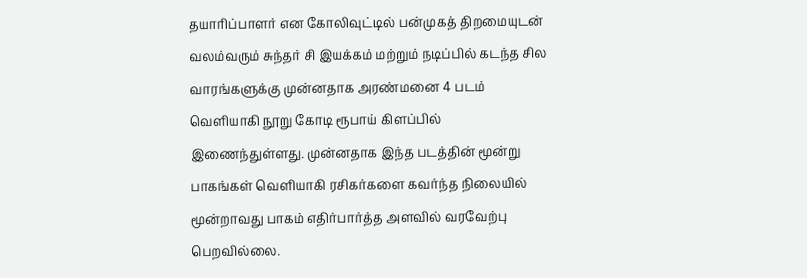தயாரிப்பாளர் என கோலிவுட்டில் பன்முகத் திறமையுடன் வலம்வரும் சுந்தர் சி இயக்கம் மற்றும் நடிப்பில் கடந்த சில வாரங்களுக்கு முன்னதாக அரண்மனை 4 படம் வெளியாகி நூறு கோடி ரூபாய் கிளப்பில் இணைந்துள்ளது. முன்னதாக இந்த படத்தின் மூன்று பாகங்கள் வெளியாகி ரசிகர்களை கவர்ந்த நிலையில் மூன்றாவது பாகம் எதிர்பார்த்த அளவில் வரவேற்பு பெறவில்லை.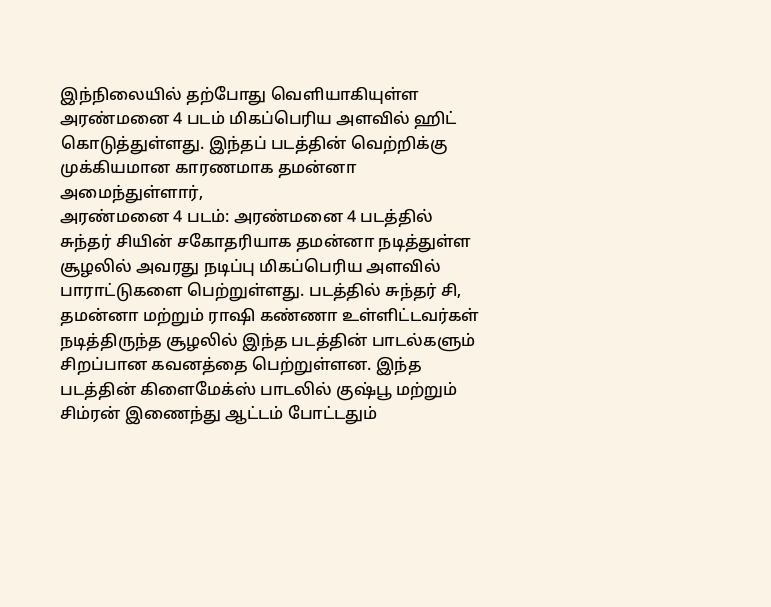இந்நிலையில் தற்போது வெளியாகியுள்ள அரண்மனை 4 படம் மிகப்பெரிய அளவில் ஹிட் கொடுத்துள்ளது. இந்தப் படத்தின் வெற்றிக்கு முக்கியமான காரணமாக தமன்னா அமைந்துள்ளார்,
அரண்மனை 4 படம்: அரண்மனை 4 படத்தில் சுந்தர் சியின் சகோதரியாக தமன்னா நடித்துள்ள சூழலில் அவரது நடிப்பு மிகப்பெரிய அளவில் பாராட்டுகளை பெற்றுள்ளது. படத்தில் சுந்தர் சி, தமன்னா மற்றும் ராஷி கண்ணா உள்ளிட்டவர்கள் நடித்திருந்த சூழலில் இந்த படத்தின் பாடல்களும் சிறப்பான கவனத்தை பெற்றுள்ளன. இந்த படத்தின் கிளைமேக்ஸ் பாடலில் குஷ்பூ மற்றும் சிம்ரன் இணைந்து ஆட்டம் போட்டதும்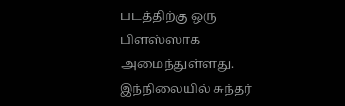படத்திற்கு ஒரு பிளஸ்ஸாக அமைந்துள்ளது. இந்நிலையில் சுந்தர்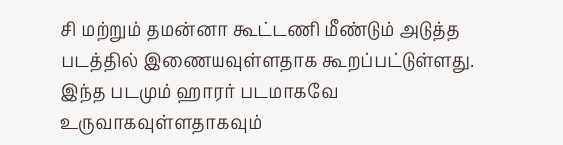சி மற்றும் தமன்னா கூட்டணி மீண்டும் அடுத்த படத்தில் இணையவுள்ளதாக கூறப்பட்டுள்ளது. இந்த படமும் ஹாரர் படமாகவே உருவாகவுள்ளதாகவும்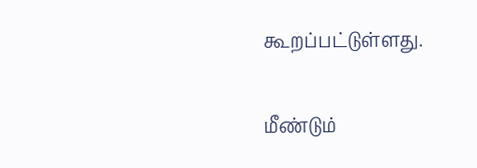கூறப்பட்டுள்ளது.

மீண்டும்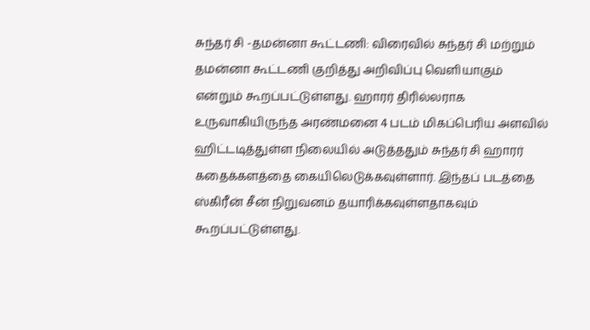சுந்தர் சி -தமன்னா கூட்டணி: விரைவில் சுந்தர் சி மற்றும் தமன்னா கூட்டணி குறித்து அறிவிப்பு வெளியாகும் என்றும் கூறப்பட்டுள்ளது. ஹாரர் திரில்லராக உருவாகியிருந்த அரண்மனை 4 படம் மிகப்பெரிய அளவில் ஹிட்டடித்துள்ள நிலையில் அடுத்ததும் சுந்தர் சி ஹாரர் கதைக்களத்தை கையிலெடுக்கவுள்ளார். இந்தப் படத்தை ஸ்கிரீன் சீன் நிறுவனம் தயாரிக்கவுள்ளதாகவும் கூறப்பட்டுள்ளது.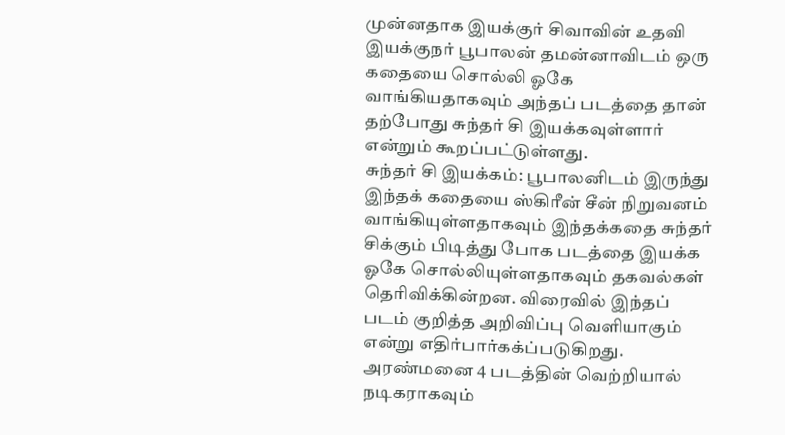முன்னதாக இயக்குர் சிவாவின் உதவி இயக்குநர் பூபாலன் தமன்னாவிடம் ஒரு கதையை சொல்லி ஓகே வாங்கியதாகவும் அந்தப் படத்தை தான் தற்போது சுந்தர் சி இயக்கவுள்ளார் என்றும் கூறப்பட்டுள்ளது.
சுந்தர் சி இயக்கம்: பூபாலனிடம் இருந்து இந்தக் கதையை ஸ்கிரீன் சீன் நிறுவனம் வாங்கியுள்ளதாகவும் இந்தக்கதை சுந்தர் சிக்கும் பிடித்து போக படத்தை இயக்க ஓகே சொல்லியுள்ளதாகவும் தகவல்கள் தெரிவிக்கின்றன. விரைவில் இந்தப் படம் குறித்த அறிவிப்பு வெளியாகும் என்று எதிர்பார்கக்ப்படுகிறது. அரண்மனை 4 படத்தின் வெற்றியால் நடிகராகவும்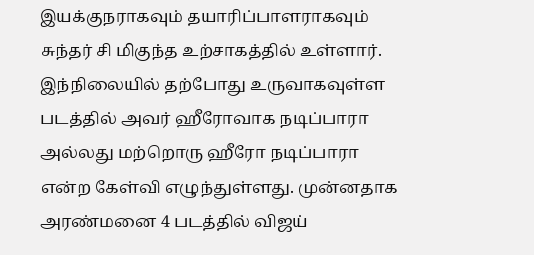இயக்குநராகவும் தயாரிப்பாளராகவும் சுந்தர் சி மிகுந்த உற்சாகத்தில் உள்ளார். இந்நிலையில் தற்போது உருவாகவுள்ள படத்தில் அவர் ஹீரோவாக நடிப்பாரா அல்லது மற்றொரு ஹீரோ நடிப்பாரா என்ற கேள்வி எழுந்துள்ளது. முன்னதாக அரண்மனை 4 படத்தில் விஜய்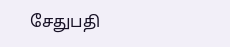சேதுபதி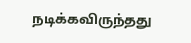நடிக்கவிருந்தது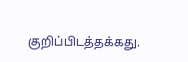குறிப்பிடத்தக்கது.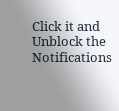Click it and Unblock the Notifications